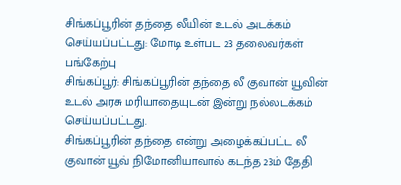சிங்கப்பூரின் தந்தை லீயின் உடல் அடக்கம் செய்யப்பட்டது: மோடி உள்பட 23 தலைவர்கள் பங்கேற்பு
சிங்கப்பூர்: சிங்கப்பூரின் தந்தை லீ குவான் யூவின் உடல் அரசு மரியாதையுடன் இன்று நல்லடக்கம் செய்யப்பட்டது.
சிங்கப்பூரின் தந்தை என்று அழைக்கப்பட்ட லீ குவான் யூவ் நிமோனியாவால் கடந்த 23ம் தேதி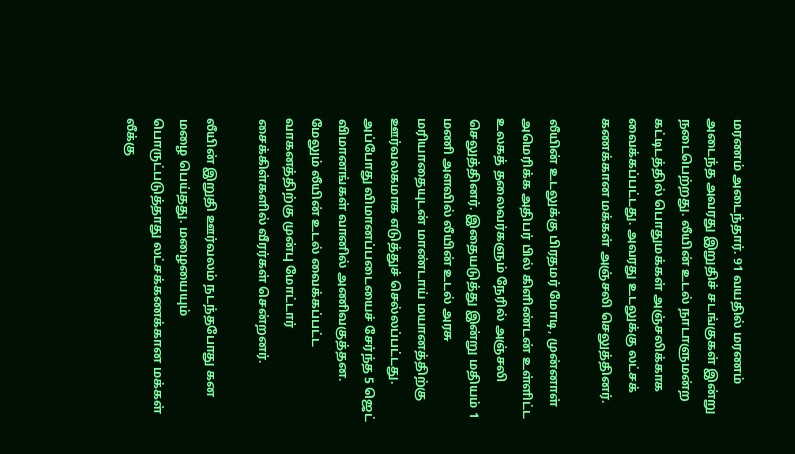மரணம் அடைந்தார். 91 வயதில் மரணம் அடைந்த அவரது இறுதிச் சடங்குகள் இன்று நடைபெற்றது. லீயின் உடல் நாடாளுமன்ற கட்டிடத்தில் பொதுமக்கள் அஞ்சலிக்காக வைக்கப்பட்டது. அவரது உடலுக்கு லட்சக் கணக்கான மக்கள் அஞ்சலி செலுத்தினர்.

லீயின் உடலுக்கு பிரதமர் மோடி, முன்னாள் அமெரிக்க அதிபர் பில் கிளிண்டன் உள்ளிட்ட உலகத் தலைவர்களும் நேரில் அஞ்சலி செலுத்தினர். இதையடுத்து இன்று மதியம் 1 மணி அளவில் லீயின் உடல் அரசு மரியாதையுடன் மாண்டாய் மயானத்திற்கு ஊர்வலகமாக எடுத்துச் செல்லப்பட்டது. அப்போது விமானப்படையைச் சேர்ந்த 5 ஜெட் விமானங்கள் வானில் அணிவகுத்தன. மேலும் லீயின் உடல் வைக்கப்பட்ட வாகனத்திற்கு முன்பு மோட்டார் சைக்கிள்களில் வீரர்கள் சென்றனர்.

லீயின் இறுதி ஊர்வலம் நடந்தபோது கன மழை பெய்தது. மழையையும் பொருட்படுத்தாது லட்சக்கணக்கான மக்கள் லீக்கு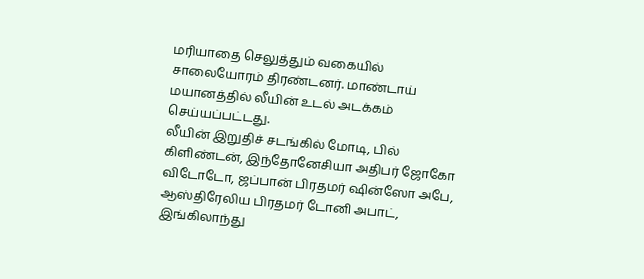மரியாதை செலுத்தும் வகையில் சாலையோரம் திரண்டனர். மாண்டாய் மயானத்தில் லீயின் உடல் அடக்கம் செய்யப்பட்டது.
லீயின் இறுதிச் சடங்கில் மோடி, பில் கிளிண்டன், இந்தோனேசியா அதிபர் ஜோகோ விடோடோ, ஜப்பான் பிரதமர் ஷின்ஸோ அபே, ஆஸ்திரேலிய பிரதமர் டோனி அபாட், இங்கிலாந்து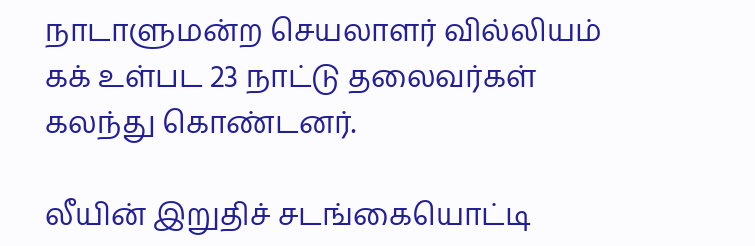நாடாளுமன்ற செயலாளர் வில்லியம் கக் உள்பட 23 நாட்டு தலைவர்கள் கலந்து கொண்டனர்.

லீயின் இறுதிச் சடங்கையொட்டி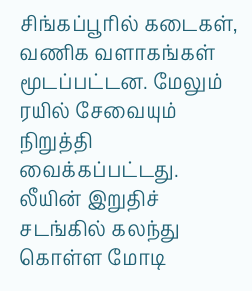சிங்கப்பூரில் கடைகள், வணிக வளாகங்கள் மூடப்பட்டன. மேலும் ரயில் சேவையும் நிறுத்தி வைக்கப்பட்டது.
லீயின் இறுதிச் சடங்கில் கலந்து கொள்ள மோடி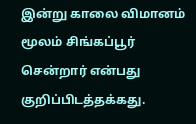இன்று காலை விமானம் மூலம் சிங்கப்பூர் சென்றார் என்பது குறிப்பிடத்தக்கது.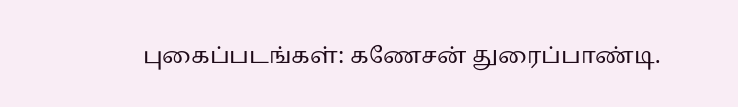புகைப்படங்கள்: கணேசன் துரைப்பாண்டி.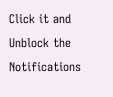Click it and Unblock the Notifications